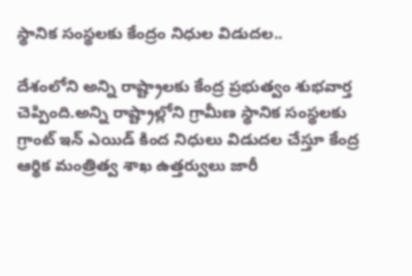స్థానిక సంస్థ‌ల‌కు కేంద్రం నిధుల విడుద‌ల‌..

దేశంలోని అన్ని రాష్ట్రాల‌కు కేంద్ర ప్ర‌భుత్వం శుభ‌వార్త చెప్పింది.అన్ని రాష్ట్రాల్లోని గ్రామీణ స్థానిక సంస్థ‌ల‌కు గ్రాంట్ ఇన్ ఎయిడ్ కింద నిధులు విడుద‌ల చేస్తూ కేంద్ర ఆర్థిక మంత్రిత్వ శాఖ ఉత్త‌ర్వులు జారీ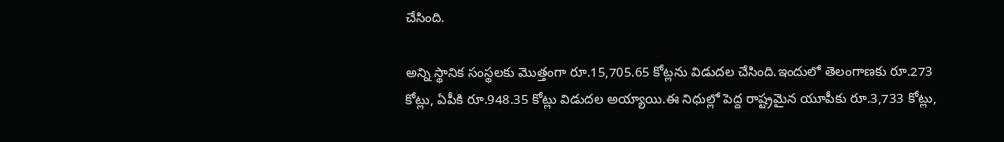చేసింది.

అన్ని స్థానిక సంస్థ‌ల‌కు మొత్తంగా రూ.15,705.65 కోట్లను విడుద‌ల చేసింది.ఇందులో తెలంగాణ‌కు రూ.273 కోట్లు, ఏపీకి రూ.948.35 కోట్లు విడుద‌ల అయ్యాయి.ఈ నిధుల్లో పెద్ద రాష్ట్ర‌మైన యూపీకు రూ.3,733 కోట్లు,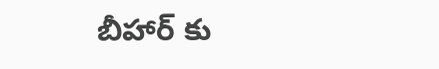బీహార్ కు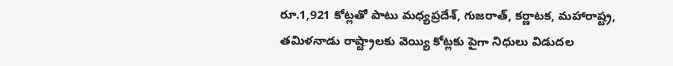రూ.1,921 కోట్లతో పాటు మ‌ధ్య‌ప్ర‌దేశ్, గుజ‌రాత్, క‌ర్ణాట‌క‌, మ‌హారాష్ట్ర‌, త‌మిళ‌నాడు రాష్ట్రాల‌కు వెయ్యి కోట్ల‌కు పైగా నిధులు విడుద‌ల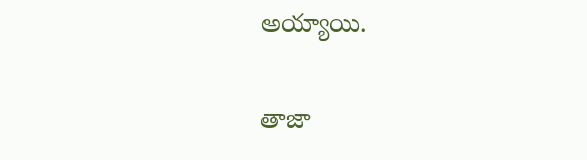అయ్యాయి.

తాజా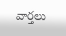వార్తలు